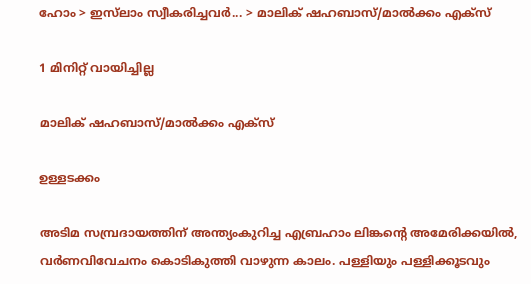ഹോം > ഇസ്‌ലാം സ്വീകരിച്ചവര്‍... > മാലിക് ഷഹബാസ്/മാല്‍ക്കം എക്‌സ്

1 മിനിറ്റ് വായിച്ചില്ല

മാലിക് ഷഹബാസ്/മാല്‍ക്കം എക്‌സ്

ഉള്ളടക്കം

അടിമ സമ്പ്രദായത്തിന് അന്ത്യംകുറിച്ച എബ്രഹാം ലിങ്കന്റെ അമേരിക്കയില്‍, വര്‍ണവിവേചനം കൊടികുത്തി വാഴുന്ന കാലം. പള്ളിയും പള്ളിക്കൂടവും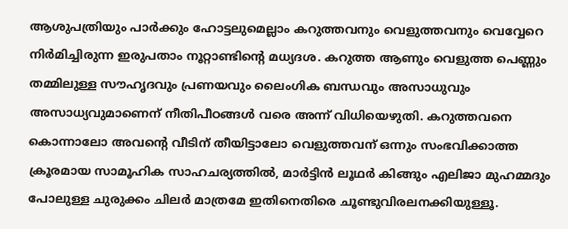ആശുപത്രിയും പാര്‍ക്കും ഹോട്ടലുമെല്ലാം കറുത്തവനും വെളുത്തവനും വെവ്വേറെ നിര്‍മിച്ചിരുന്ന ഇരുപതാം നൂറ്റാണ്ടിന്റെ മധ്യദശ. കറുത്ത ആണും വെളുത്ത പെണ്ണും തമ്മിലുള്ള സൗഹൃദവും പ്രണയവും ലൈംഗിക ബന്ധവും അസാധുവും അസാധ്യവുമാണെന് നീതിപീഠങ്ങള്‍ വരെ അന്ന് വിധിയെഴുതി. കറുത്തവനെ കൊന്നാലോ അവന്റെ വീടിന് തീയിട്ടാലോ വെളുത്തവന് ഒന്നും സംഭവിക്കാത്ത ക്രൂരമായ സാമൂഹിക സാഹചര്യത്തില്‍, മാര്‍ട്ടിന്‍ ലൂഥര്‍ കിങ്ങും എലിജാ മുഹമ്മദും പോലുള്ള ചുരുക്കം ചിലര്‍ മാത്രമേ ഇതിനെതിരെ ചൂണ്ടുവിരലനക്കിയുള്ളൂ.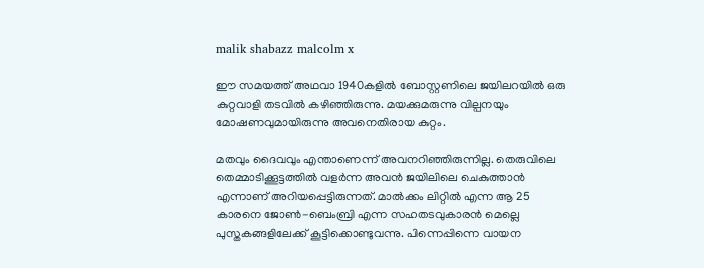malik shabazz malcolm x

ഈ സമയത്ത് അഥവാ 1940കളില്‍ ബോസ്റ്റണിലെ ജയിലറയില്‍ ഒരു കുറ്റവാളി തടവില്‍ കഴിഞ്ഞിരുന്നു. മയക്കുമരുന്നു വില്പനയും മോഷണവുമായിരുന്നു അവനെതിരായ കുറ്റം.

മതവും ദൈവവും എന്താണെന്ന് അവനറിഞ്ഞിരുന്നില്ല. തെരുവിലെ തെമ്മാടിക്കൂട്ടത്തില്‍ വളര്‍ന്ന അവന്‍ ജയിലിലെ ചെകുത്താന്‍ എന്നാണ് അറിയപ്പെട്ടിരുന്നത്. മാല്‍ക്കം ലിറ്റില്‍ എന്ന ആ 25 കാരനെ ജോണ്‍-ബെംബ്രി എന്ന സഹതടവുകാരന്‍ മെല്ലെ പുസ്തകങ്ങളിലേക്ക് കൂട്ടിക്കൊണ്ടുവന്നു. പിന്നെപ്പിന്നെ വായന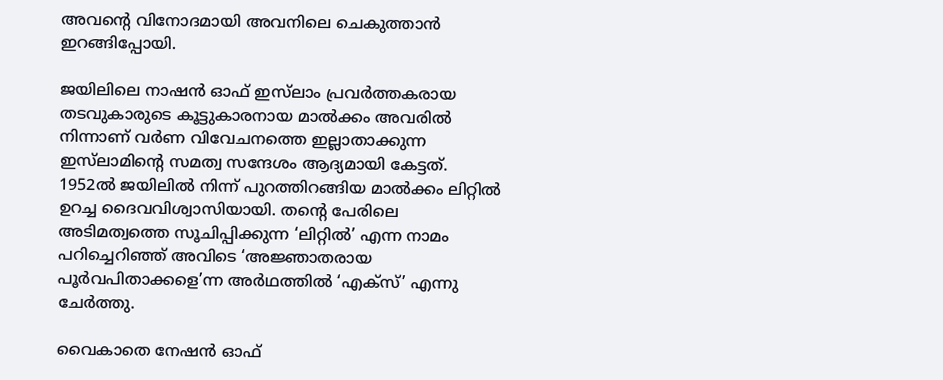അവന്റെ വിനോദമായി അവനിലെ ചെകുത്താന്‍ ഇറങ്ങിപ്പോയി.

ജയിലിലെ നാഷന്‍ ഓഫ് ഇസ്‌ലാം പ്രവര്‍ത്തകരായ തടവുകാരുടെ കൂട്ടുകാരനായ മാല്‍ക്കം അവരില്‍ നിന്നാണ് വര്‍ണ വിവേചനത്തെ ഇല്ലാതാക്കുന്ന ഇസ്‌ലാമിന്റെ സമത്വ സന്ദേശം ആദ്യമായി കേട്ടത്. 1952ല്‍ ജയിലില്‍ നിന്ന് പുറത്തിറങ്ങിയ മാല്‍ക്കം ലിറ്റില്‍ ഉറച്ച ദൈവവിശ്വാസിയായി. തന്റെ പേരിലെ അടിമത്വത്തെ സൂചിപ്പിക്കുന്ന ‘ലിറ്റില്‍’ എന്ന നാമം പറിച്ചെറിഞ്ഞ് അവിടെ ‘അജ്ഞാതരായ പൂര്‍വപിതാക്കളെ’ന്ന അര്‍ഥത്തില്‍ ‘എക്‌സ്’ എന്നു ചേര്‍ത്തു.

വൈകാതെ നേഷന്‍ ഓഫ്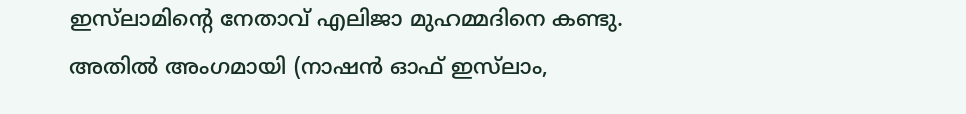ഇസ്‌ലാമിന്റെ നേതാവ് എലിജാ മുഹമ്മദിനെ കണ്ടു. അതില്‍ അംഗമായി (നാഷന്‍ ഓഫ് ഇസ്‌ലാം,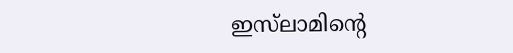ഇസ്‌ലാമിന്റെ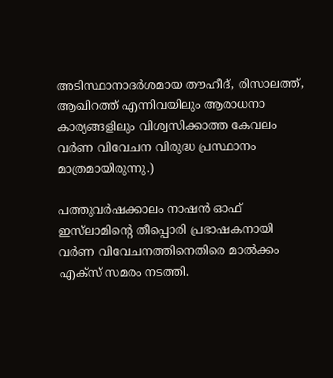അടിസ്ഥാനാദര്‍ശമായ തൗഹീദ്, രിസാലത്ത്, ആഖിറത്ത് എന്നിവയിലും ആരാധനാ കാര്യങ്ങളിലും വിശ്വസിക്കാത്ത കേവലം വര്‍ണ വിവേചന വിരുദ്ധ പ്രസ്ഥാനം മാത്രമായിരുന്നു.)

പത്തുവര്‍ഷക്കാലം നാഷന്‍ ഓഫ് ഇസ്‌ലാമിന്റെ തീപ്പൊരി പ്രഭാഷകനായി വര്‍ണ വിവേചനത്തിനെതിരെ മാല്‍ക്കം എക്‌സ് സമരം നടത്തി.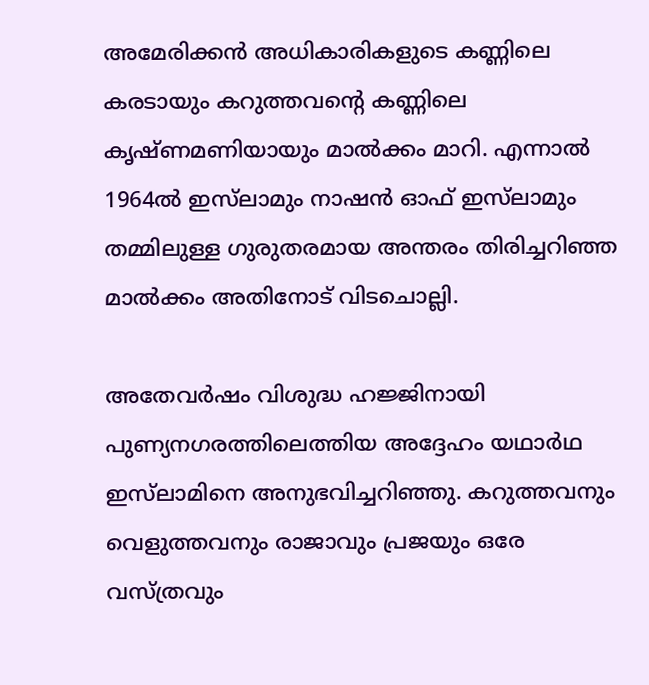അമേരിക്കന്‍ അധികാരികളുടെ കണ്ണിലെ കരടായും കറുത്തവന്റെ കണ്ണിലെ കൃഷ്ണമണിയായും മാല്‍ക്കം മാറി. എന്നാല്‍ 1964ല്‍ ഇസ്‌ലാമും നാഷന്‍ ഓഫ് ഇസ്‌ലാമും തമ്മിലുള്ള ഗുരുതരമായ അന്തരം തിരിച്ചറിഞ്ഞ മാല്‍ക്കം അതിനോട് വിടചൊല്ലി.

അതേവര്‍ഷം വിശുദ്ധ ഹജ്ജിനായി പുണ്യനഗരത്തിലെത്തിയ അദ്ദേഹം യഥാര്‍ഥ ഇസ്‌ലാമിനെ അനുഭവിച്ചറിഞ്ഞു. കറുത്തവനും വെളുത്തവനും രാജാവും പ്രജയും ഒരേ വസ്ത്രവും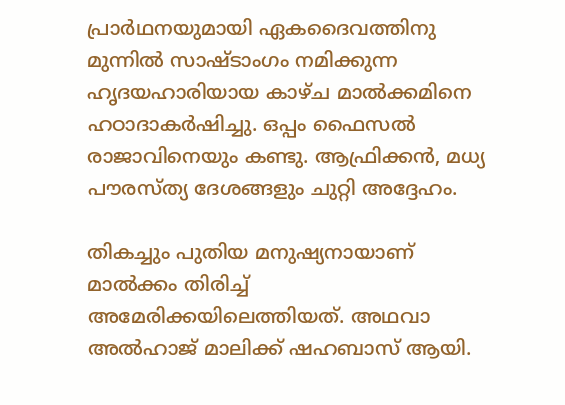പ്രാര്‍ഥനയുമായി ഏകദൈവത്തിനു മുന്നില്‍ സാഷ്ടാംഗം നമിക്കുന്ന ഹൃദയഹാരിയായ കാഴ്ച മാല്‍ക്കമിനെ ഹഠാദാകര്‍ഷിച്ചു. ഒപ്പം ഫൈസല്‍ രാജാവിനെയും കണ്ടു. ആഫ്രിക്കന്‍, മധ്യ പൗരസ്ത്യ ദേശങ്ങളും ചുറ്റി അദ്ദേഹം.

തികച്ചും പുതിയ മനുഷ്യനായാണ് മാല്‍ക്കം തിരിച്ച് അമേരിക്കയിലെത്തിയത്. അഥവാ അല്‍ഹാജ് മാലിക്ക് ഷഹബാസ് ആയി.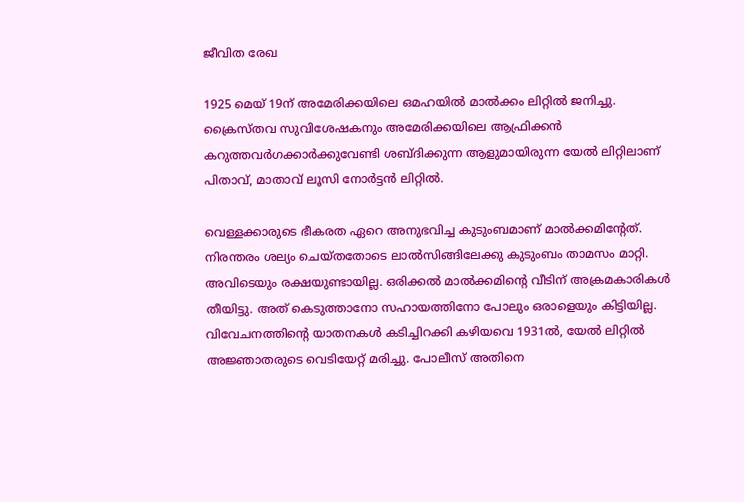ജീവിത രേഖ

1925 മെയ് 19ന് അമേരിക്കയിലെ ഒമഹയില്‍ മാല്‍ക്കം ലിറ്റില്‍ ജനിച്ചു. ക്രൈസ്തവ സുവിശേഷകനും അമേരിക്കയിലെ ആഫ്രിക്കന്‍ കറുത്തവര്‍ഗക്കാര്‍ക്കുവേണ്ടി ശബ്ദിക്കുന്ന ആളുമായിരുന്ന യേല്‍ ലിറ്റിലാണ് പിതാവ്, മാതാവ് ലൂസി നോര്‍ട്ടന്‍ ലിറ്റില്‍.

വെള്ളക്കാരുടെ ഭീകരത ഏറെ അനുഭവിച്ച കുടുംബമാണ് മാല്‍ക്കമിന്റേത്. നിരന്തരം ശല്യം ചെയ്തതോടെ ലാല്‍സിങ്ങിലേക്കു കുടുംബം താമസം മാറ്റി. അവിടെയും രക്ഷയുണ്ടായില്ല. ഒരിക്കല്‍ മാല്‍ക്കമിന്റെ വീടിന് അക്രമകാരികള്‍ തീയിട്ടു. അത് കെടുത്താനോ സഹായത്തിനോ പോലും ഒരാളെയും കിട്ടിയില്ല. വിവേചനത്തിന്റെ യാതനകള്‍ കടിച്ചിറക്കി കഴിയവെ 1931ല്‍, യേല്‍ ലിറ്റില്‍ അജ്ഞാതരുടെ വെടിയേറ്റ് മരിച്ചു. പോലീസ് അതിനെ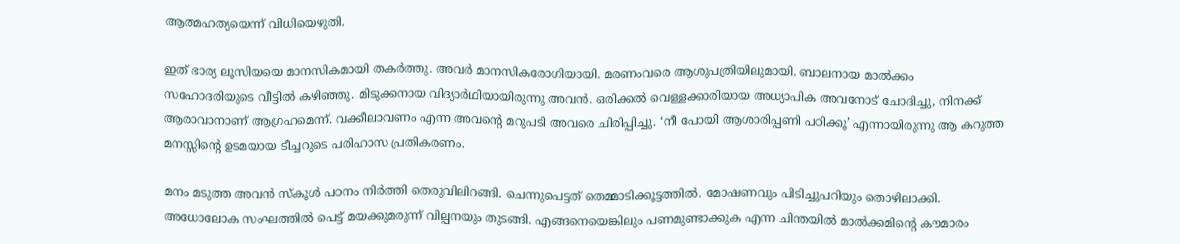ആത്മഹത്യയെന്ന് വിധിയെഴുതി.

ഇത് ഭാര്യ ലൂസിയയെ മാനസികമായി തകര്‍ത്തു. അവര്‍ മാനസികരോഗിയായി. മരണംവരെ ആശുപത്രിയിലുമായി. ബാലനായ മാല്‍ക്കം സഹോദരിയുടെ വീട്ടില്‍ കഴിഞ്ഞു. മിടുക്കനായ വിദ്യാര്‍ഥിയായിരുന്നു അവന്‍. ഒരിക്കല്‍ വെള്ളക്കാരിയായ അധ്യാപിക അവനോട് ചോദിച്ചു, നിനക്ക് ആരാവാനാണ് ആഗ്രഹമെന്ന്. വക്കീലാവണം എന്ന അവന്റെ മറുപടി അവരെ ചിരിപ്പിച്ചു. ‘നീ പോയി ആശാരിപ്പണി പഠിക്കൂ’ എന്നായിരുന്നു ആ കറുത്ത മനസ്സിന്റെ ഉടമയായ ടീച്ചറുടെ പരിഹാസ പ്രതികരണം.

മനം മടുത്ത അവന്‍ സ്‌കൂള്‍ പഠനം നിര്‍ത്തി തെരുവിലിറങ്ങി. ചെന്നുപെട്ടത് തെമ്മാടിക്കൂട്ടത്തില്‍. മോഷണവും പിടിച്ചുപറിയും തൊഴിലാക്കി. അധോലോക സംഘത്തില്‍ പെട്ട് മയക്കുമരുന്ന് വില്പനയും തുടങ്ങി. എങ്ങനെയെങ്കിലും പണമുണ്ടാക്കുക എന്ന ചിന്തയില്‍ മാല്‍ക്കമിന്റെ കൗമാരം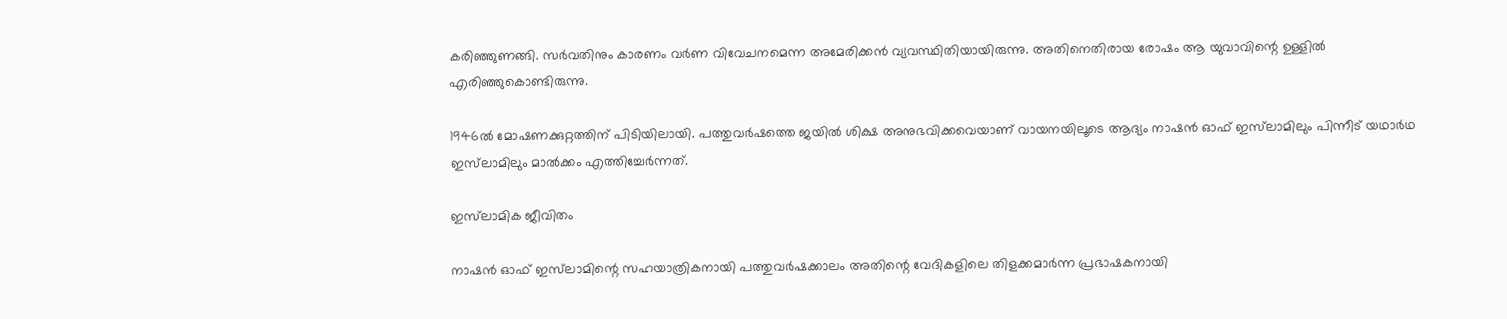കരിഞ്ഞുണങ്ങി. സര്‍വതിനും കാരണം വര്‍ണ വിവേചനമെന്ന അമേരിക്കന്‍ വ്യവസ്ഥിതിയായിരുന്നു. അതിനെതിരായ രോഷം ആ യുവാവിന്റെ ഉള്ളില്‍ എരിഞ്ഞുകൊണ്ടിരുന്നു.

1946ല്‍ മോഷണക്കുറ്റത്തിന് പിടിയിലായി. പത്തുവര്‍ഷത്തെ ജയില്‍ ശിക്ഷ അനുഭവിക്കവെയാണ് വായനയിലൂടെ ആദ്യം നാഷന്‍ ഓഫ് ഇസ്‌ലാമിലും പിന്നീട് യഥാര്‍ഥ ഇസ്‌ലാമിലും മാല്‍ക്കം എത്തിച്ചേര്‍ന്നത്.

ഇസ്‌ലാമിക ജീവിതം

നാഷന്‍ ഓഫ് ഇസ്‌ലാമിന്റെ സഹയാത്രികനായി പത്തുവര്‍ഷക്കാലം അതിന്റെ വേദികളിലെ തിളക്കമാര്‍ന്ന പ്രഭാഷകനായി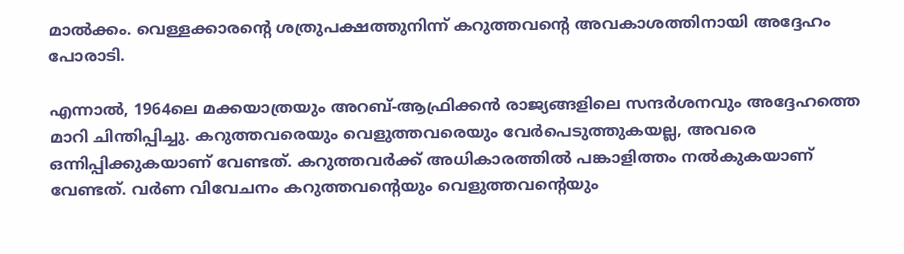മാല്‍ക്കം. വെള്ളക്കാരന്റെ ശത്രുപക്ഷത്തുനിന്ന് കറുത്തവന്റെ അവകാശത്തിനായി അദ്ദേഹം പോരാടി.

എന്നാല്‍, 1964ലെ മക്കയാത്രയും അറബ്-ആഫ്രിക്കന്‍ രാജ്യങ്ങളിലെ സന്ദര്‍ശനവും അദ്ദേഹത്തെ മാറി ചിന്തിപ്പിച്ചു. കറുത്തവരെയും വെളുത്തവരെയും വേര്‍പെടുത്തുകയല്ല, അവരെ ഒന്നിപ്പിക്കുകയാണ് വേണ്ടത്. കറുത്തവര്‍ക്ക് അധികാരത്തില്‍ പങ്കാളിത്തം നല്‍കുകയാണ് വേണ്ടത്. വര്‍ണ വിവേചനം കറുത്തവന്റെയും വെളുത്തവന്റെയും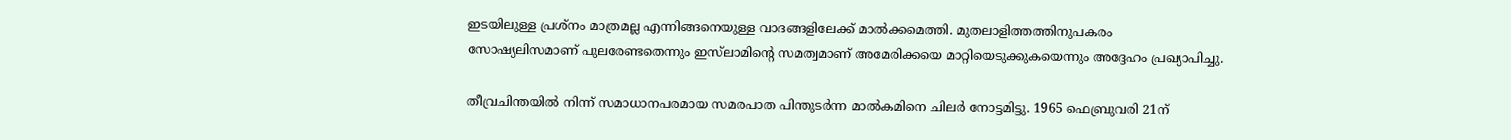ഇടയിലുള്ള പ്രശ്‌നം മാത്രമല്ല എന്നിങ്ങനെയുള്ള വാദങ്ങളിലേക്ക് മാല്‍ക്കമെത്തി. മുതലാളിത്തത്തിനുപകരം സോഷ്യലിസമാണ് പുലരേണ്ടതെന്നും ഇസ്‌ലാമിന്റെ സമത്വമാണ് അമേരിക്കയെ മാറ്റിയെടുക്കുകയെന്നും അദ്ദേഹം പ്രഖ്യാപിച്ചു.

തീവ്രചിന്തയില്‍ നിന്ന് സമാധാനപരമായ സമരപാത പിന്തുടര്‍ന്ന മാല്‍കമിനെ ചിലര്‍ നോട്ടമിട്ടു. 1965 ഫെബ്രുവരി 21ന്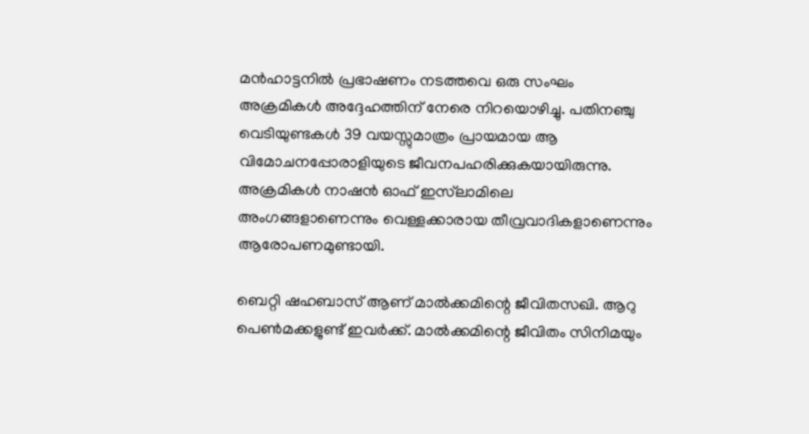മന്‍ഹാട്ടനില്‍ പ്രഭാഷണം നടത്തവെ ഒരു സംഘം അക്രമികള്‍ അദ്ദേഹത്തിന് നേരെ നിറയൊഴിച്ചു. പതിനഞ്ചു വെടിയുണ്ടകള്‍ 39 വയസ്സുമാത്രം പ്രായമായ ആ വിമോചനപ്പോരാളിയുടെ ജീവനപഹരിക്കുകയായിരുന്നു. അക്രമികള്‍ നാഷന്‍ ഓഫ് ഇസ്‌ലാമിലെ അംഗങ്ങളാണെന്നും വെള്ളക്കാരായ തീവ്രവാദികളാണെന്നും ആരോപണമുണ്ടായി.

ബെറ്റി ഷഹബാസ് ആണ് മാല്‍ക്കമിന്റെ ജീവിതസഖി. ആറു പെണ്‍മക്കളുണ്ട് ഇവര്‍ക്ക്. മാല്‍ക്കമിന്റെ ജീവിതം സിനിമയും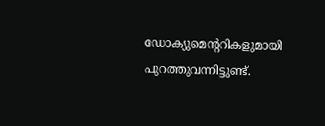ഡോക്യുമെന്ററികളുമായി പുറത്തുവന്നിട്ടുണ്ട്.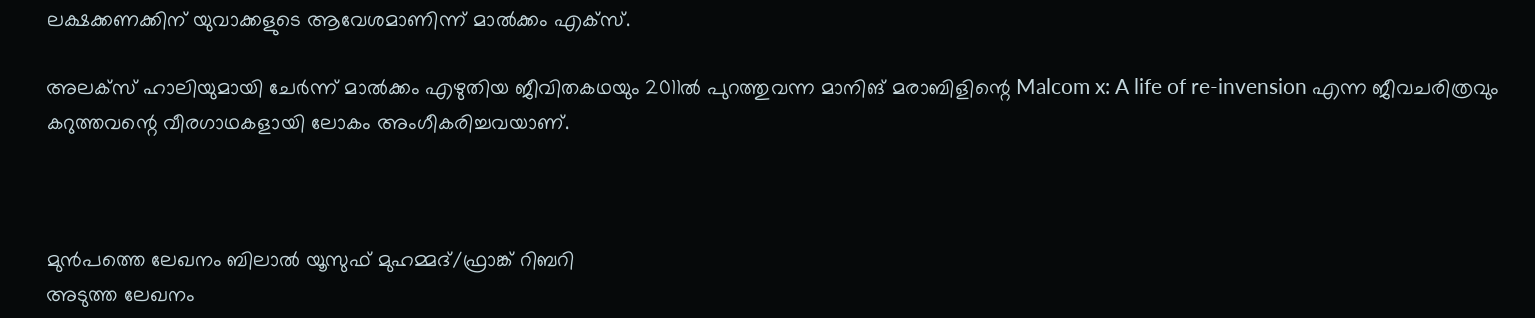ലക്ഷക്കണക്കിന് യുവാക്കളുടെ ആവേശമാണിന്ന് മാല്‍ക്കം എക്‌സ്.

അലക്‌സ് ഹാലിയുമായി ചേര്‍ന്ന് മാല്‍ക്കം എഴുതിയ ജീവിതകഥയും 2011ല്‍ പുറത്തുവന്ന മാനിങ് മരാബിളിന്റെ Malcom x: A life of re-invension എന്ന ജീവചരിത്രവും കറുത്തവന്റെ വീരഗാഥകളായി ലോകം അംഗീകരിച്ചവയാണ്.



മുൻപത്തെ ലേഖനം ബിലാല്‍ യൂസുഫ് മുഹമ്മദ്/ഫ്രാങ്ക് റിബറി
അടുത്ത ലേഖനം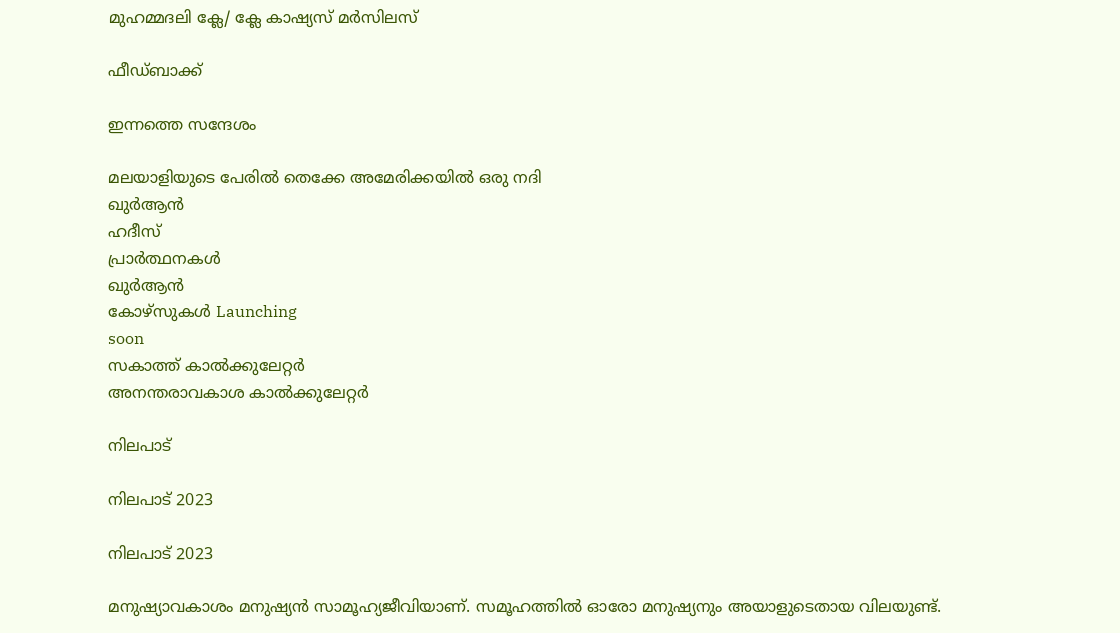മുഹമ്മദലി ക്ലേ/ ക്ലേ കാഷ്യസ് മര്‍സിലസ്

ഫീഡ്ബാക്ക്

ഇന്നത്തെ സന്ദേശം

മലയാളിയുടെ പേരിൽ തെക്കേ അമേരിക്കയിൽ ഒരു നദി
ഖുർആൻ
ഹദീസ്
പ്രാർത്ഥനകൾ
ഖുർആൻ
കോഴ്സുകൾ Launching
soon
സകാത്ത് കാൽക്കുലേറ്റർ
അനന്തരാവകാശ കാൽക്കുലേറ്റർ

നിലപാട്

നിലപാട് 2023

നിലപാട് 2023

മനുഷ്യാവകാശം മനുഷ്യന്‍ സാമൂഹ്യജീവിയാണ്. സമൂഹത്തില്‍ ഓരോ മനുഷ്യനും അയാളുടെതായ വിലയുണ്ട്.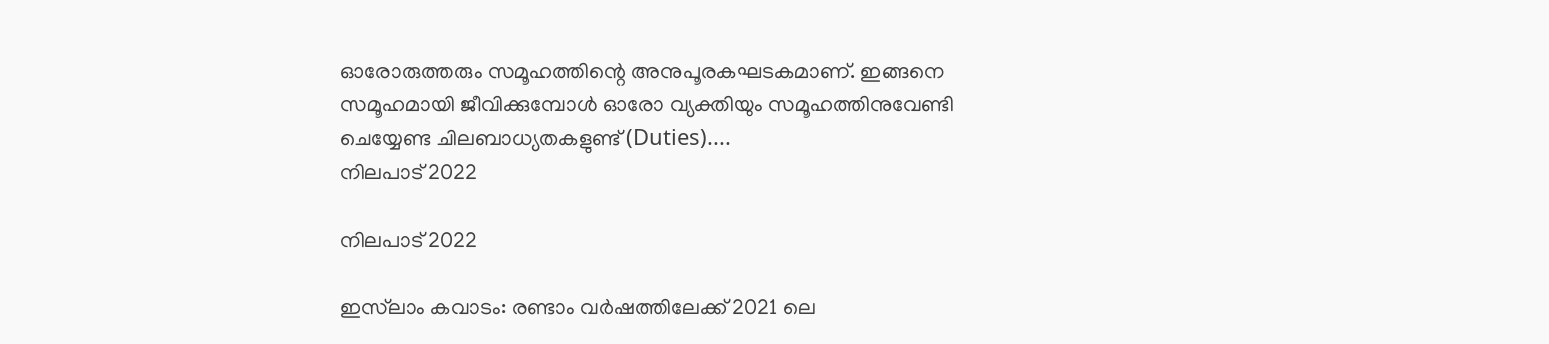ഓരോരുത്തരും സമൂഹത്തിന്റെ അനുപൂരകഘടകമാണ്. ഇങ്ങനെ സമൂഹമായി ജീവിക്കുമ്പോള്‍ ഓരോ വ്യക്തിയും സമൂഹത്തിനുവേണ്ടി ചെയ്യേണ്ട ചിലബാധ്യതകളുണ്ട് (Duties)....
നിലപാട് 2022

നിലപാട് 2022

ഇസ്‌ലാം കവാടം: രണ്ടാം വര്‍ഷത്തിലേക്ക് 2021 ലെ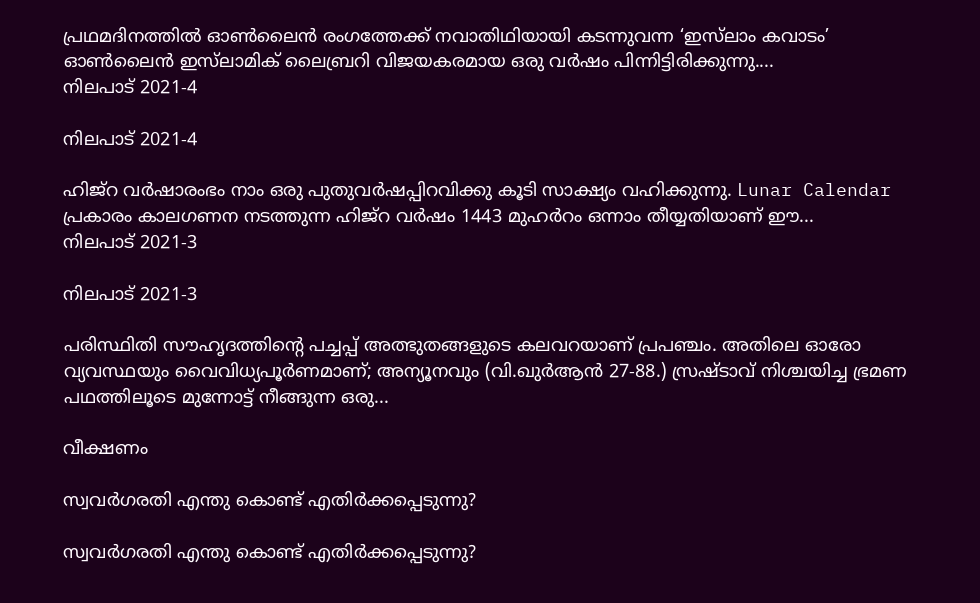പ്രഥമദിനത്തില്‍ ഓണ്‍ലൈന്‍ രംഗത്തേക്ക് നവാതിഥിയായി കടന്നുവന്ന ‘ഇസ്‌ലാം കവാടം’ ഓണ്‍ലൈന്‍ ഇസ്‌ലാമിക് ലൈബ്രറി വിജയകരമായ ഒരു വര്‍ഷം പിന്നിട്ടിരിക്കുന്നു....
നിലപാട് 2021-4

നിലപാട് 2021-4

ഹിജ്‌റ വര്‍ഷാരംഭം നാം ഒരു പുതുവര്‍ഷപ്പിറവിക്കു കൂടി സാക്ഷ്യം വഹിക്കുന്നു. Lunar Calendar പ്രകാരം കാലഗണന നടത്തുന്ന ഹിജ്‌റ വര്‍ഷം 1443 മുഹര്‍റം ഒന്നാം തീയ്യതിയാണ് ഈ...
നിലപാട് 2021-3

നിലപാട് 2021-3

പരിസ്ഥിതി സൗഹൃദത്തിന്റെ പച്ചപ്പ് അത്ഭുതങ്ങളുടെ കലവറയാണ് പ്രപഞ്ചം. അതിലെ ഓരോ വ്യവസ്ഥയും വൈവിധ്യപൂര്‍ണമാണ്; അന്യൂനവും (വി.ഖുര്‍ആന്‍ 27-88.) സ്രഷ്ടാവ് നിശ്ചയിച്ച ഭ്രമണ പഥത്തിലൂടെ മുന്നോട്ട് നീങ്ങുന്ന ഒരു...

വീക്ഷണം

സ്വവര്‍ഗരതി എന്തു കൊണ്ട് എതിര്‍ക്കപ്പെടുന്നു?

സ്വവര്‍ഗരതി എന്തു കൊണ്ട് എതിര്‍ക്കപ്പെടുന്നു?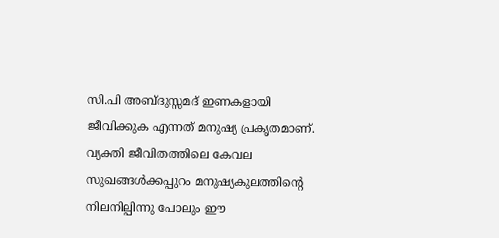സി.പി അബ്ദുസ്സമദ് ഇണകളായി ജീവിക്കുക എന്നത് മനുഷ്യ പ്രകൃതമാണ്. വ്യക്തി ജീവിതത്തിലെ കേവല സുഖങ്ങള്‍ക്കപ്പുറം മനുഷ്യകുലത്തിന്റെ നിലനില്പിന്നു പോലും ഈ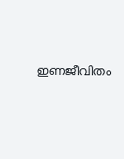ഇണജീവിതം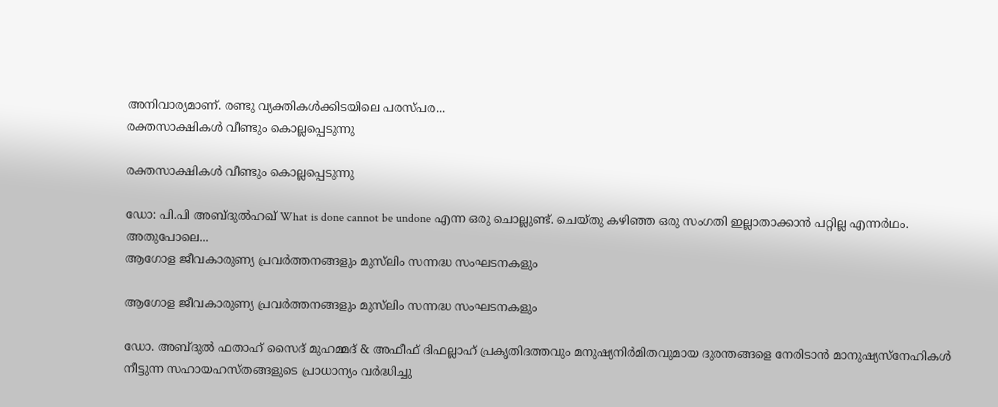അനിവാര്യമാണ്. രണ്ടു വ്യക്തികള്‍ക്കിടയിലെ പരസ്പര...
രക്തസാക്ഷികള്‍ വീണ്ടും കൊല്ലപ്പെടുന്നു

രക്തസാക്ഷികള്‍ വീണ്ടും കൊല്ലപ്പെടുന്നു

ഡോ: പി.പി അബ്ദുല്‍ഹഖ് What is done cannot be undone എന്ന ഒരു ചൊല്ലുണ്ട്. ചെയ്തു കഴിഞ്ഞ ഒരു സംഗതി ഇല്ലാതാക്കാന്‍ പറ്റില്ല എന്നര്‍ഥം. അതുപോലെ...
ആഗോള ജീവകാരുണ്യ പ്രവര്‍ത്തനങ്ങളും മുസ്‌ലിം സന്നദ്ധ സംഘടനകളും

ആഗോള ജീവകാരുണ്യ പ്രവര്‍ത്തനങ്ങളും മുസ്‌ലിം സന്നദ്ധ സംഘടനകളും

ഡോ. അബ്ദുല്‍ ഫതാഹ് സൈദ് മുഹമ്മദ് & അഫീഫ് ദിഫല്ലാഹ് പ്രകൃതിദത്തവും മനുഷ്യനിര്‍മിതവുമായ ദുരന്തങ്ങളെ നേരിടാന്‍ മാനുഷ്യസ്‌നേഹികള്‍ നീട്ടുന്ന സഹായഹസ്തങ്ങളുടെ പ്രാധാന്യം വര്‍ദ്ധിച്ചു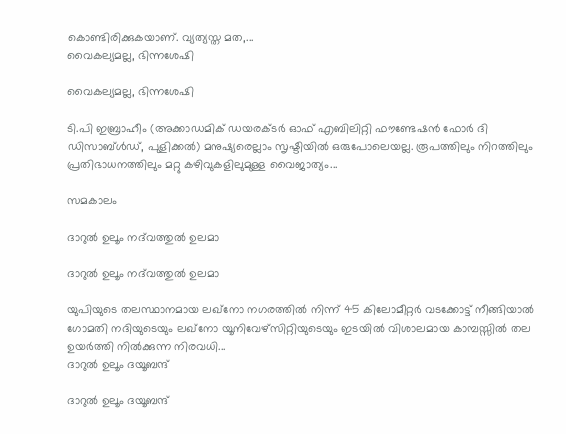കൊണ്ടിരിക്കുകയാണ്. വ്യത്യസ്ത മത,...
വൈകല്യമല്ല, ഭിന്നശേഷി

വൈകല്യമല്ല, ഭിന്നശേഷി

ടി.പി ഇബ്രാഹീം (അക്കാഡമിക് ഡയരക്ടര്‍ ഓഫ് എബിലിറ്റി ഫൗണ്ടേഷന്‍ ഫോര്‍ ദി ഡിസാബ്ള്‍ഡ്, പുളിക്കല്‍) മനുഷ്യരെല്ലാം സൃഷ്ടിയില്‍ ഒരുപോലെയല്ല. രൂപത്തിലും നിറത്തിലും പ്രതിഭാധനത്തിലും മറ്റു കഴിവുകളിലുമുള്ള വൈജാത്യം...

സമകാലം

ദാറുല്‍ ഉലൂം നദ്‌വത്തുല്‍ ഉലമാ

ദാറുല്‍ ഉലൂം നദ്‌വത്തുല്‍ ഉലമാ

യുപിയുടെ തലസ്ഥാനമായ ലഖ്‌നോ നഗരത്തില്‍ നിന്ന് 45 കിലോമീറ്റര്‍ വടക്കോട്ട് നീങ്ങിയാല്‍ ഗോമതി നദിയുടെയും ലഖ്‌നോ യൂനിവേഴ്‌സിറ്റിയുടെയും ഇടയില്‍ വിശാലമായ കാമ്പസ്സില്‍ തല ഉയര്‍ത്തി നില്‍ക്കുന്ന നിരവധി...
ദാറുല്‍ ഉലൂം ദയൂബന്ദ്

ദാറുല്‍ ഉലൂം ദയൂബന്ദ്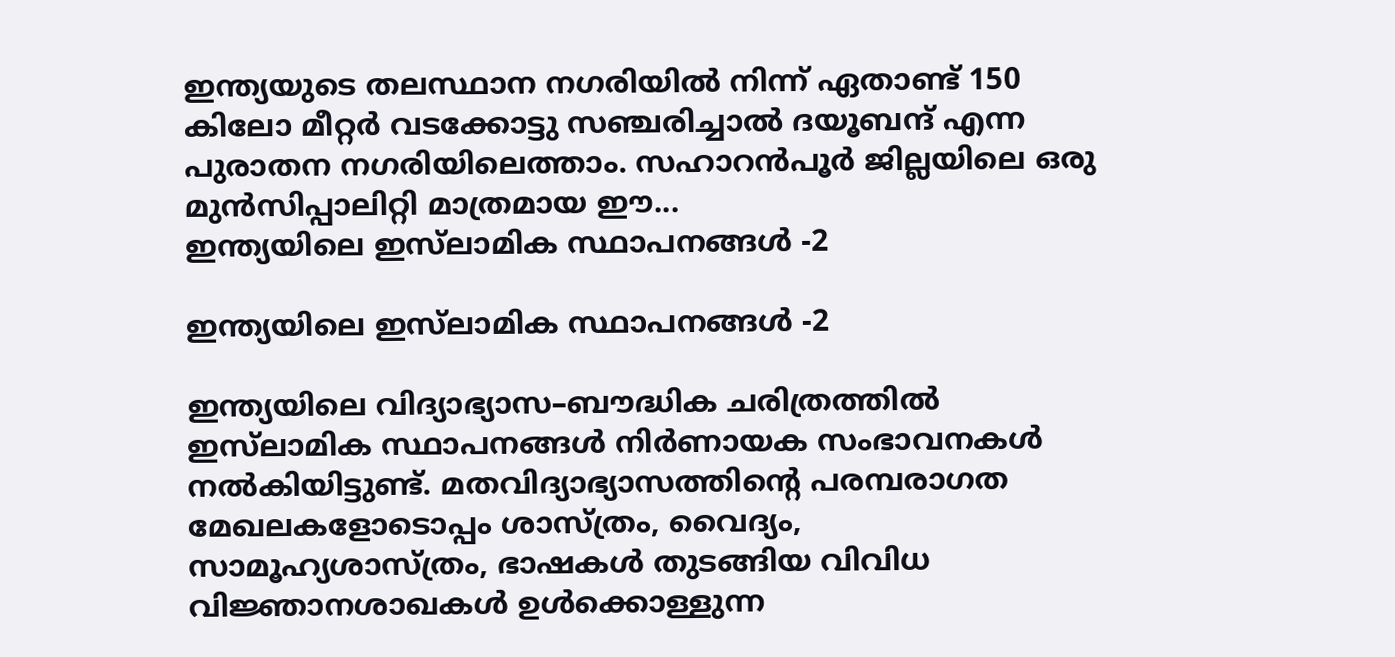ഇന്ത്യയുടെ തലസ്ഥാന നഗരിയില്‍ നിന്ന് ഏതാണ്ട് 150 കിലോ മീറ്റര്‍ വടക്കോട്ടു സഞ്ചരിച്ചാല്‍ ദയൂബന്ദ് എന്ന പുരാതന നഗരിയിലെത്താം. സഹാറന്‍പൂര്‍ ജില്ലയിലെ ഒരു മുന്‍സിപ്പാലിറ്റി മാത്രമായ ഈ...
ഇന്ത്യയിലെ ഇസ്‌ലാമിക സ്ഥാപനങ്ങള്‍ -2

ഇന്ത്യയിലെ ഇസ്‌ലാമിക സ്ഥാപനങ്ങള്‍ -2

ഇന്ത്യയിലെ വിദ്യാഭ്യാസ–ബൗദ്ധിക ചരിത്രത്തില്‍ ഇസ്‌ലാമിക സ്ഥാപനങ്ങള്‍ നിര്‍ണായക സംഭാവനകള്‍ നല്‍കിയിട്ടുണ്ട്. മതവിദ്യാഭ്യാസത്തിന്റെ പരമ്പരാഗത മേഖലകളോടൊപ്പം ശാസ്ത്രം, വൈദ്യം, സാമൂഹ്യശാസ്ത്രം, ഭാഷകള്‍ തുടങ്ങിയ വിവിധ വിജ്ഞാനശാഖകള്‍ ഉള്‍ക്കൊള്ളുന്ന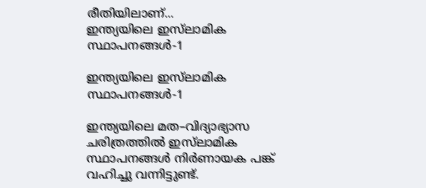രീതിയിലാണ്...
ഇന്ത്യയിലെ ഇസ്‌ലാമിക  സ്ഥാപനങ്ങള്‍-1

ഇന്ത്യയിലെ ഇസ്‌ലാമിക സ്ഥാപനങ്ങള്‍-1

ഇന്ത്യയിലെ മത–വിദ്യാഭ്യാസ ചരിത്രത്തില്‍ ഇസ്‌ലാമിക സ്ഥാപനങ്ങള്‍ നിര്‍ണായക പങ്ക് വഹിച്ചു വന്നിട്ടുണ്ട്.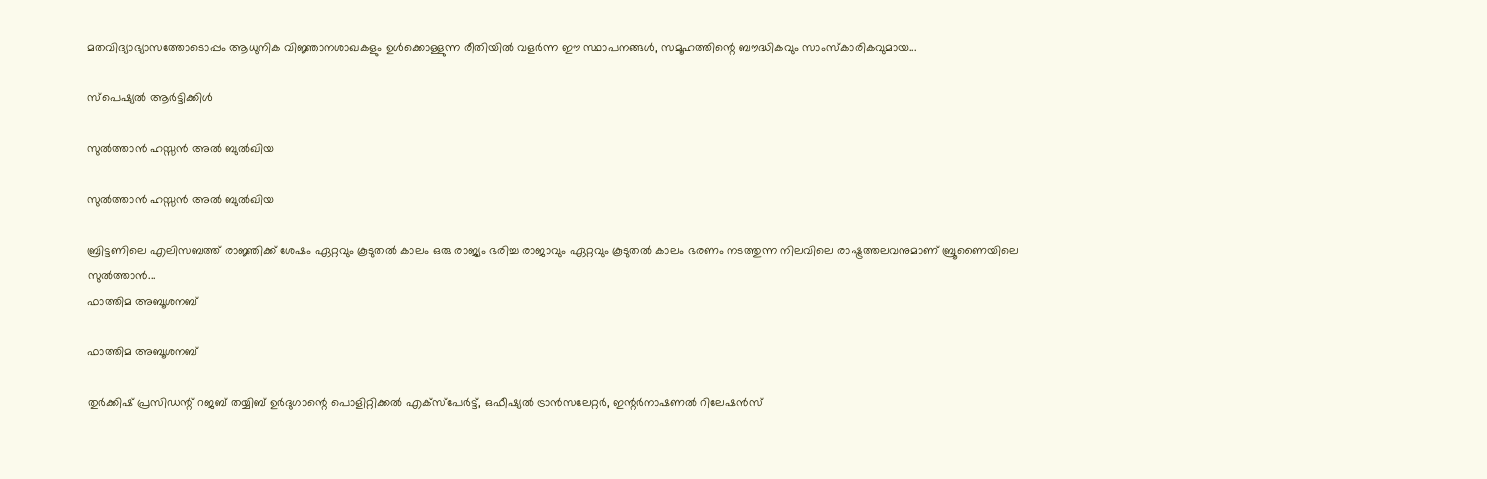മതവിദ്യാഭ്യാസത്തോടൊപ്പം ആധുനിക വിജ്ഞാനശാഖകളും ഉള്‍ക്കൊള്ളുന്ന രീതിയില്‍ വളര്‍ന്ന ഈ സ്ഥാപനങ്ങള്‍, സമൂഹത്തിന്റെ ബൗദ്ധികവും സാംസ്‌കാരികവുമായ...

സ്പെഷ്യൽ ആർട്ടിക്കിൾ

സുല്‍ത്താന്‍ ഹസ്സന്‍ അല്‍ ബുല്‍ഖിയ

സുല്‍ത്താന്‍ ഹസ്സന്‍ അല്‍ ബുല്‍ഖിയ

ബ്രിട്ടണിലെ എലിസബത്ത് രാജ്ഞിക്ക് ശേഷം ഏറ്റവും കൂടുതല്‍ കാലം ഒരു രാജ്യം ഭരിച്ച രാജാവും ഏറ്റവും കൂടുതല്‍ കാലം ഭരണം നടത്തുന്ന നിലവിലെ രാഷ്ട്രത്തലവനുമാണ് ബ്രൂണൈയിലെ സുല്‍ത്താന്‍...
ഫാത്തിമ അബൂശനബ്

ഫാത്തിമ അബൂശനബ്

തുര്‍ക്കിഷ് പ്രസിഡന്റ് റജബ് തയ്യിബ് ഉര്‍ദുഗാന്റെ പൊളിറ്റിക്കല്‍ എക്‌സ്‌പേര്‍ട്ട്, ഒഫീഷ്യല്‍ ട്രാന്‍സലേറ്റര്‍, ഇന്റര്‍നാഷണല്‍ റിലേഷന്‍സ്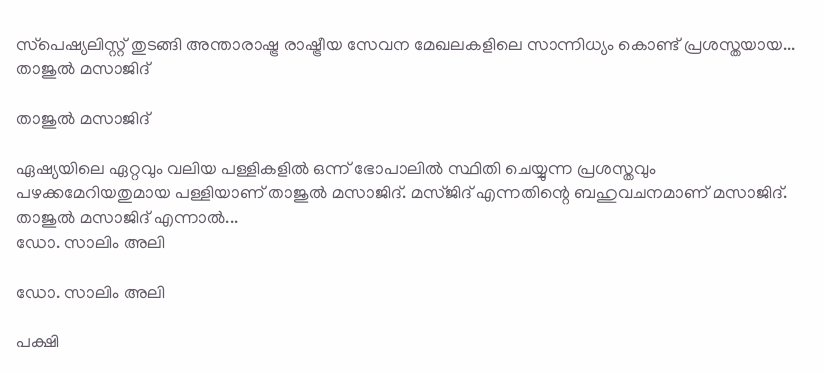സ്‌പെഷ്യലിസ്റ്റ് തുടങ്ങി അന്താരാഷ്ട്ര രാഷ്ട്രീയ സേവന മേഖലകളിലെ സാന്നിധ്യം കൊണ്ട് പ്രശസ്തയായ...
താജുല്‍ മസാജിദ്

താജുല്‍ മസാജിദ്

ഏഷ്യയിലെ ഏറ്റവും വലിയ പള്ളികളില്‍ ഒന്ന് ഭോപാലില്‍ സ്ഥിതി ചെയ്യുന്ന പ്രശസ്തവും പഴക്കമേറിയതുമായ പള്ളിയാണ് താജുല്‍ മസാജിദ്. മസ്ജിദ് എന്നതിന്റെ ബഹുവചനമാണ് മസാജിദ്. താജുല്‍ മസാജിദ് എന്നാല്‍...
ഡോ. സാലിം അലി

ഡോ. സാലിം അലി

പക്ഷി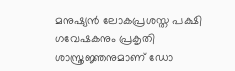മനുഷ്യന്‍ ലോകപ്രശസ്ത പക്ഷി ഗവേഷകനും പ്രകൃതി ശാസ്ത്രജ്ഞനുമാണ് ഡോ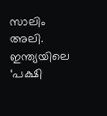സാലിം അലി. ഇന്ത്യയിലെ ‘പക്ഷി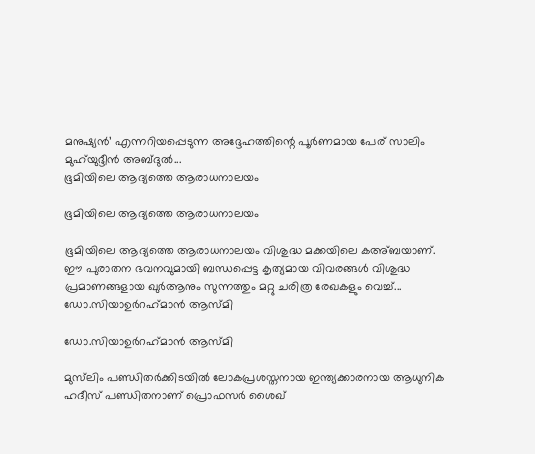മനുഷ്യന്‍’ എന്നറിയപ്പെടുന്ന അദ്ദേഹത്തിന്റെ പൂര്‍ണമായ പേര് സാലിം മുഹ്‌യുദ്ദീന്‍ അബ്ദുല്‍...
ഭൂമിയിലെ ആദ്യത്തെ ആരാധനാലയം

ഭൂമിയിലെ ആദ്യത്തെ ആരാധനാലയം

ഭൂമിയിലെ ആദ്യത്തെ ആരാധനാലയം വിശുദ്ധ മക്കയിലെ കഅ്ബയാണ്. ഈ പുരാതന ഭവനവുമായി ബന്ധപ്പെട്ട കൃത്യമായ വിവരങ്ങള്‍ വിശുദ്ധ പ്രമാണങ്ങളായ ഖുര്‍ആനും സുന്നത്തും മറ്റു ചരിത്ര രേഖകളും വെച്ച്...
ഡോ.സിയാഉര്‍റഹ്‌മാന്‍ ആസ്മി

ഡോ.സിയാഉര്‍റഹ്‌മാന്‍ ആസ്മി

മുസ്‌ലിം പണ്ഡിതര്‍ക്കിടയില്‍ ലോകപ്രശസ്തനായ ഇന്ത്യക്കാരനായ ആധുനിക ഹദീസ് പണ്ഡിതനാണ് പ്രൊഫസര്‍ ശൈഖ്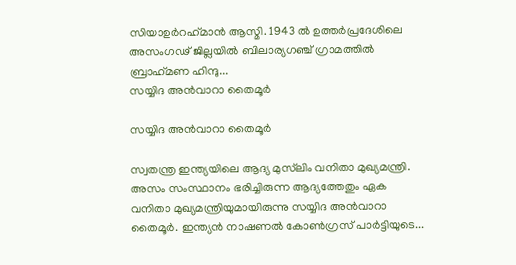സിയാഉര്‍റഹ്‌മാന്‍ ആസ്മി. 1943 ല്‍ ഉത്തര്‍പ്രദേശിലെ അസംഗഢ് ജില്ലയില്‍ ബിലാര്യഗഞ്ച് ഗ്രാമത്തില്‍ ബ്രാഹ്‌മണ ഹിന്ദു...
സയ്യിദ അന്‍വാറാ തൈമൂര്‍

സയ്യിദ അന്‍വാറാ തൈമൂര്‍

സ്വതന്ത്ര ഇന്ത്യയിലെ ആദ്യ മുസ്‌ലിം വനിതാ മുഖ്യമന്ത്രി. അസം സംസ്ഥാനം ഭരിച്ചിരുന്ന ആദ്യത്തേതും ഏക വനിതാ മുഖ്യമന്ത്രിയുമായിരുന്നു സയ്യിദ അന്‍വാറാ തൈമൂര്‍. ഇന്ത്യന്‍ നാഷണല്‍ കോണ്‍ഗ്രസ് പാര്‍ട്ടിയുടെ...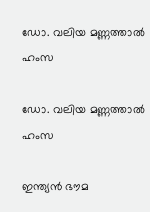ഡോ. വലിയ മണ്ണത്താല്‍ ഹംസ

ഡോ. വലിയ മണ്ണത്താല്‍ ഹംസ

ഇന്ത്യന്‍ ഭൗമ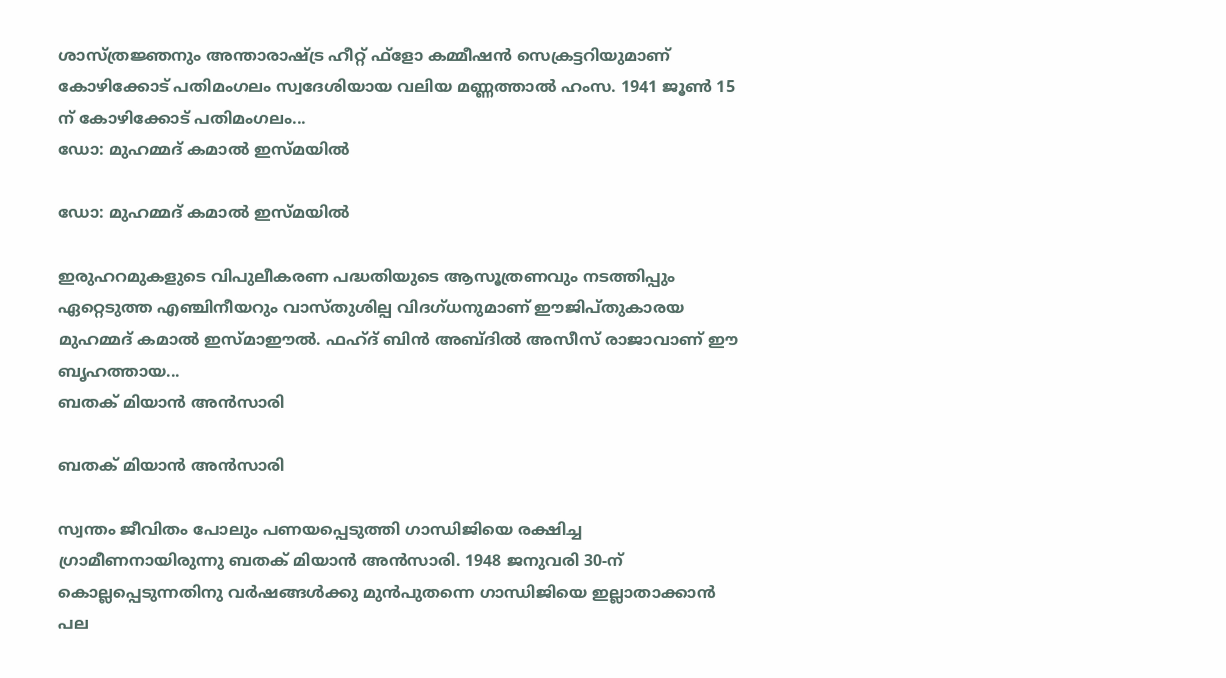ശാസ്ത്രജ്ഞനും അന്താരാഷ്ട്ര ഹീറ്റ് ഫ്‌ളോ കമ്മീഷന്‍ സെക്രട്ടറിയുമാണ് കോഴിക്കോട് പതിമംഗലം സ്വദേശിയായ വലിയ മണ്ണത്താല്‍ ഹംസ. 1941 ജൂണ്‍ 15 ന് കോഴിക്കോട് പതിമംഗലം...
ഡോ: മുഹമ്മദ് കമാല്‍ ഇസ്മയില്‍

ഡോ: മുഹമ്മദ് കമാല്‍ ഇസ്മയില്‍

ഇരുഹറമുകളുടെ വിപുലീകരണ പദ്ധതിയുടെ ആസൂത്രണവും നടത്തിപ്പും ഏറ്റെടുത്ത എഞ്ചിനീയറും വാസ്തുശില്പ വിദഗ്ധനുമാണ് ഈജിപ്തുകാരയ മുഹമ്മദ് കമാല്‍ ഇസ്മാഈല്‍. ഫഹ്ദ് ബിന്‍ അബ്ദില്‍ അസീസ് രാജാവാണ് ഈ ബൃഹത്തായ...
ബതക് മിയാന്‍ അന്‍സാരി

ബതക് മിയാന്‍ അന്‍സാരി

സ്വന്തം ജീവിതം പോലും പണയപ്പെടുത്തി ഗാന്ധിജിയെ രക്ഷിച്ച ഗ്രാമീണനായിരുന്നു ബതക് മിയാന്‍ അന്‍സാരി. 1948 ജനുവരി 30-ന് കൊല്ലപ്പെടുന്നതിനു വര്‍ഷങ്ങള്‍ക്കു മുന്‍പുതന്നെ ഗാന്ധിജിയെ ഇല്ലാതാക്കാന്‍ പല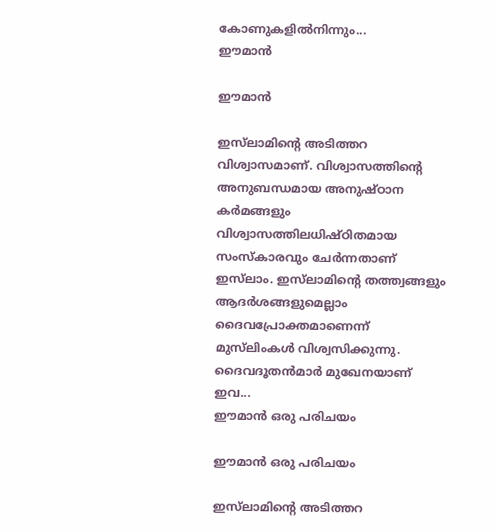കോണുകളില്‍നിന്നും...
ഈമാന്‍

ഈമാന്‍

ഇസ്‌ലാമിന്റെ അടിത്തറ വിശ്വാസമാണ്. വിശ്വാസത്തിന്റെ അനുബന്ധമായ അനുഷ്ഠാന കര്‍മങ്ങളും വിശ്വാസത്തിലധിഷ്ഠിതമായ സംസ്‌കാരവും ചേര്‍ന്നതാണ് ഇസ്‌ലാം. ഇസ്‌ലാമിന്റെ തത്ത്വങ്ങളും ആദര്‍ശങ്ങളുമെല്ലാം ദൈവപ്രോക്തമാണെന്ന് മുസ്‌ലിംകള്‍ വിശ്വസിക്കുന്നു. ദൈവദൂതന്‍മാര്‍ മുഖേനയാണ് ഇവ...
ഈമാന്‍ ഒരു പരിചയം

ഈമാന്‍ ഒരു പരിചയം

ഇസ്‌ലാമിന്റെ അടിത്തറ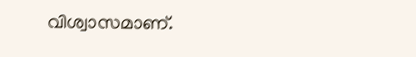വിശ്വാസമാണ്.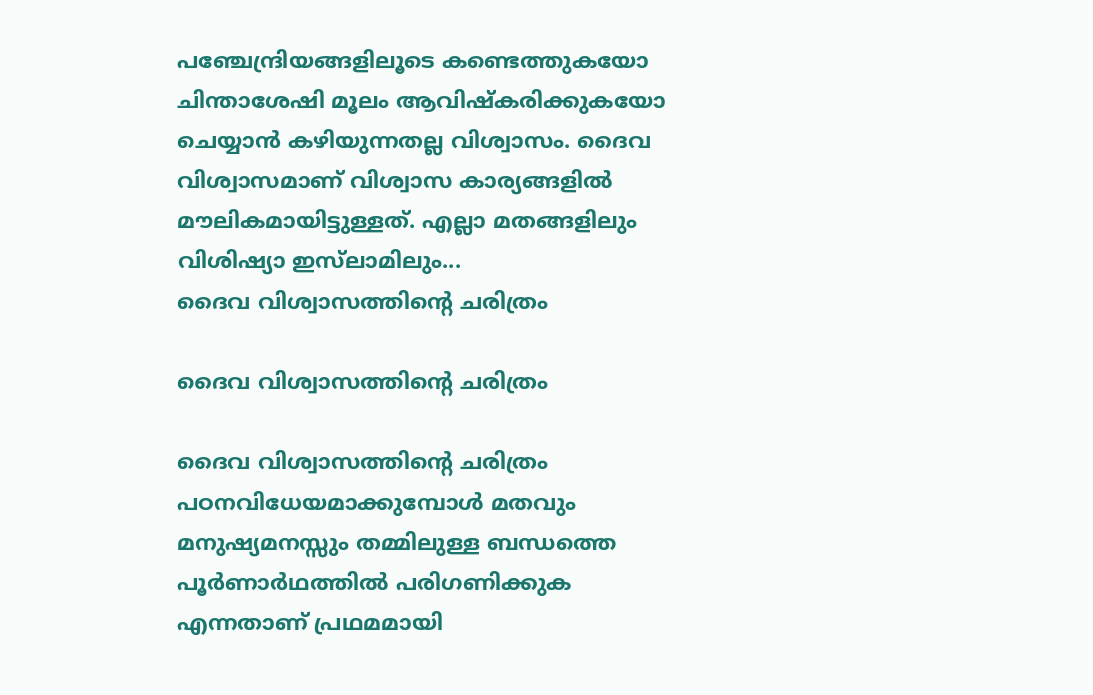പഞ്ചേന്ദ്രിയങ്ങളിലൂടെ കണ്ടെത്തുകയോ ചിന്താശേഷി മൂലം ആവിഷ്‌കരിക്കുകയോ ചെയ്യാന്‍ കഴിയുന്നതല്ല വിശ്വാസം. ദൈവ വിശ്വാസമാണ് വിശ്വാസ കാര്യങ്ങളില്‍ മൗലികമായിട്ടുള്ളത്. എല്ലാ മതങ്ങളിലും വിശിഷ്യാ ഇസ്‌ലാമിലും...
ദൈവ വിശ്വാസത്തിന്റെ ചരിത്രം

ദൈവ വിശ്വാസത്തിന്റെ ചരിത്രം

ദൈവ വിശ്വാസത്തിന്റെ ചരിത്രം പഠനവിധേയമാക്കുമ്പോള്‍ മതവും മനുഷ്യമനസ്സും തമ്മിലുള്ള ബന്ധത്തെ പൂര്‍ണാര്‍ഥത്തില്‍ പരിഗണിക്കുക എന്നതാണ് പ്രഥമമായി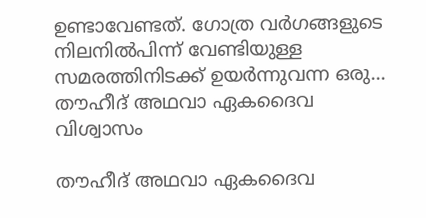ഉണ്ടാവേണ്ടത്. ഗോത്ര വര്‍ഗങ്ങളുടെ നിലനില്‍പിന്ന് വേണ്ടിയുള്ള സമരത്തിനിടക്ക് ഉയര്‍ന്നുവന്ന ഒരു...
തൗഹീദ് അഥവാ ഏകദൈവ വിശ്വാസം

തൗഹീദ് അഥവാ ഏകദൈവ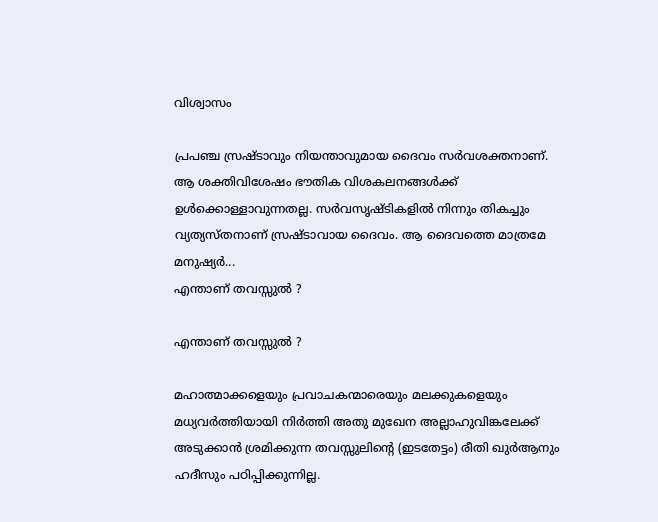വിശ്വാസം

പ്രപഞ്ച സ്രഷ്ടാവും നിയന്താവുമായ ദൈവം സര്‍വശക്തനാണ്. ആ ശക്തിവിശേഷം ഭൗതിക വിശകലനങ്ങള്‍ക്ക് ഉള്‍ക്കൊള്ളാവുന്നതല്ല. സര്‍വസൃഷ്ടികളില്‍ നിന്നും തികച്ചും വ്യത്യസ്തനാണ് സ്രഷ്ടാവായ ദൈവം. ആ ദൈവത്തെ മാത്രമേ മനുഷ്യര്‍...
എന്താണ് തവസ്സുല്‍ ?

എന്താണ് തവസ്സുല്‍ ?

മഹാത്മാക്കളെയും പ്രവാചകന്മാരെയും മലക്കുകളെയും മധ്യവര്‍ത്തിയായി നിര്‍ത്തി അതു മുഖേന അല്ലാഹുവിങ്കലേക്ക് അടുക്കാന്‍ ശ്രമിക്കുന്ന തവസ്സുലിന്റെ (ഇടതേട്ടം) രീതി ഖുര്‍ആനും ഹദീസും പഠിപ്പിക്കുന്നില്ല.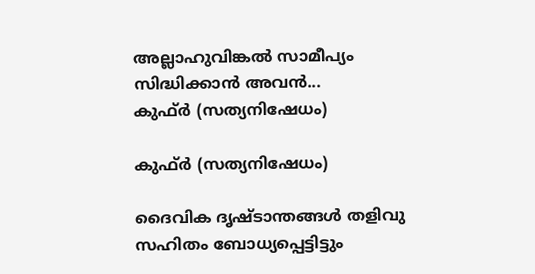അല്ലാഹുവിങ്കല്‍ സാമീപ്യം സിദ്ധിക്കാന്‍ അവന്‍...
കുഫ്ര്‍ (സത്യനിഷേധം)

കുഫ്ര്‍ (സത്യനിഷേധം)

ദൈവിക ദൃഷ്‌ടാന്തങ്ങൾ തളിവു സഹിതം ബോധ്യപ്പെട്ടിട്ടും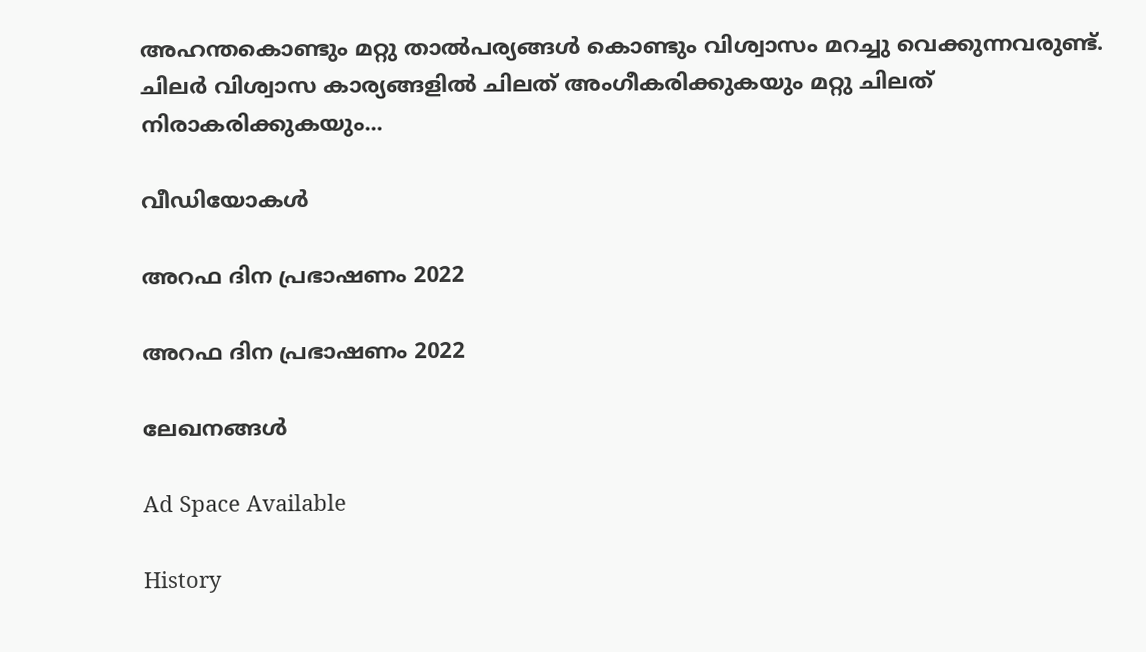അഹന്തകൊണ്ടും മറ്റു താൽപര്യങ്ങൾ കൊണ്ടും വിശ്വാസം മറച്ചു വെക്കുന്നവരുണ്ട്‌. ചിലർ വിശ്വാസ കാര്യങ്ങളിൽ ചിലത്‌ അംഗീകരിക്കുകയും മറ്റു ചിലത്‌ നിരാകരിക്കുകയും...

വീഡിയോകൾ

അറഫ ദിന പ്രഭാഷണം 2022

അറഫ ദിന പ്രഭാഷണം 2022

ലേഖനങ്ങൾ

Ad Space Available

History